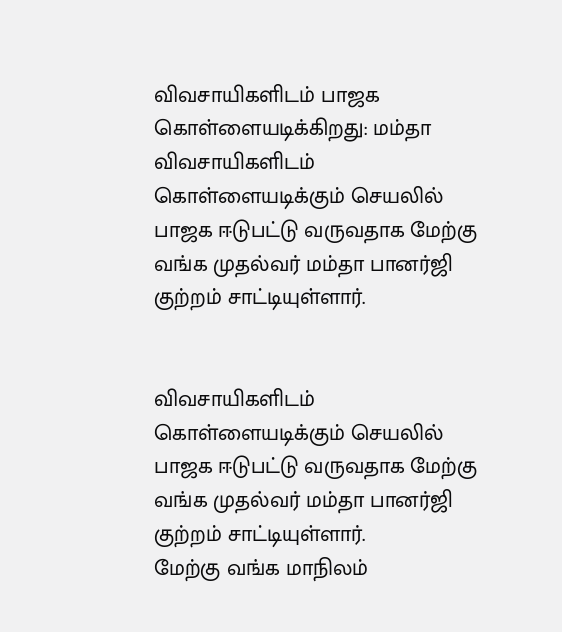விவசாயிகளிடம் பாஜக கொள்ளையடிக்கிறது: மம்தா
விவசாயிகளிடம் கொள்ளையடிக்கும் செயலில் பாஜக ஈடுபட்டு வருவதாக மேற்கு வங்க முதல்வர் மம்தா பானர்ஜி குற்றம் சாட்டியுள்ளார்.


விவசாயிகளிடம் கொள்ளையடிக்கும் செயலில் பாஜக ஈடுபட்டு வருவதாக மேற்கு வங்க முதல்வர் மம்தா பானர்ஜி குற்றம் சாட்டியுள்ளார்.
மேற்கு வங்க மாநிலம்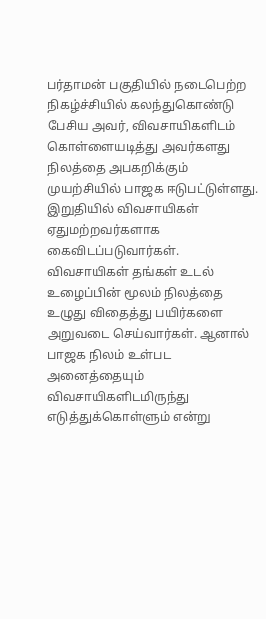பர்தாமன் பகுதியில் நடைபெற்ற நிகழ்ச்சியில் கலந்துகொண்டு பேசிய அவர், விவசாயிகளிடம் கொள்ளையடித்து அவர்களது நிலத்தை அபகறிக்கும் முயற்சியில் பாஜக ஈடுபட்டுள்ளது.
இறுதியில் விவசாயிகள் ஏதுமற்றவர்களாக கைவிடப்படுவார்கள். விவசாயிகள் தங்கள் உடல் உழைப்பின் மூலம் நிலத்தை உழுது விதைத்து பயிர்களை அறுவடை செய்வார்கள். ஆனால் பாஜக நிலம் உள்பட அனைத்தையும் விவசாயிகளிடமிருந்து எடுத்துக்கொள்ளும் என்று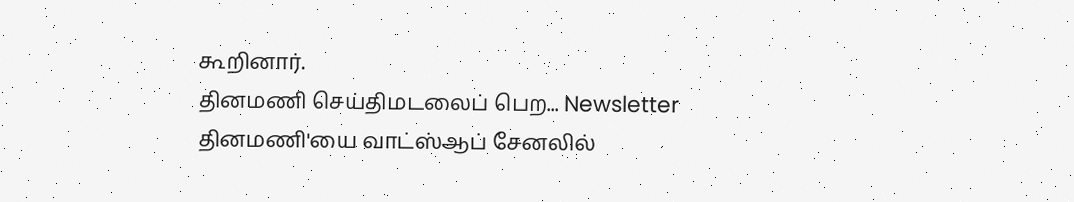கூறினார்.
தினமணி செய்திமடலைப் பெற... Newsletter
தினமணி'யை வாட்ஸ்ஆப் சேனலில்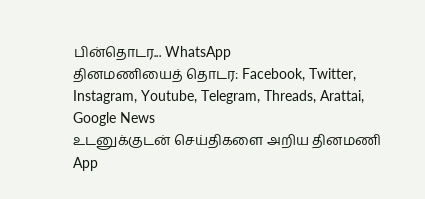பின்தொடர... WhatsApp
தினமணியைத் தொடர: Facebook, Twitter, Instagram, Youtube, Telegram, Threads, Arattai, Google News
உடனுக்குடன் செய்திகளை அறிய தினமணி App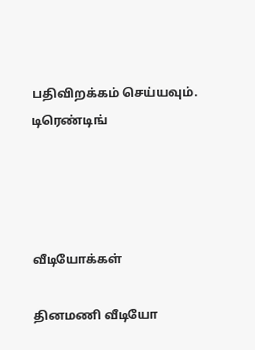பதிவிறக்கம் செய்யவும்.
டிரெண்டிங்




வீடியோக்கள்

தினமணி வீடியோ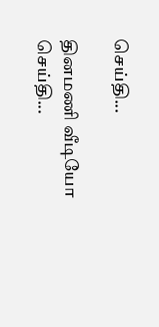செய்தி...

தினமணி வீடியோ செய்தி...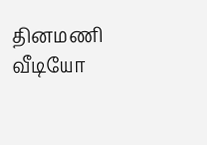தினமணி வீடியோ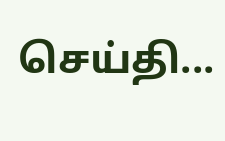செய்தி...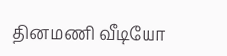தினமணி வீடியோ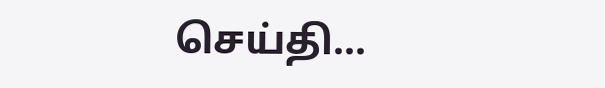செய்தி...